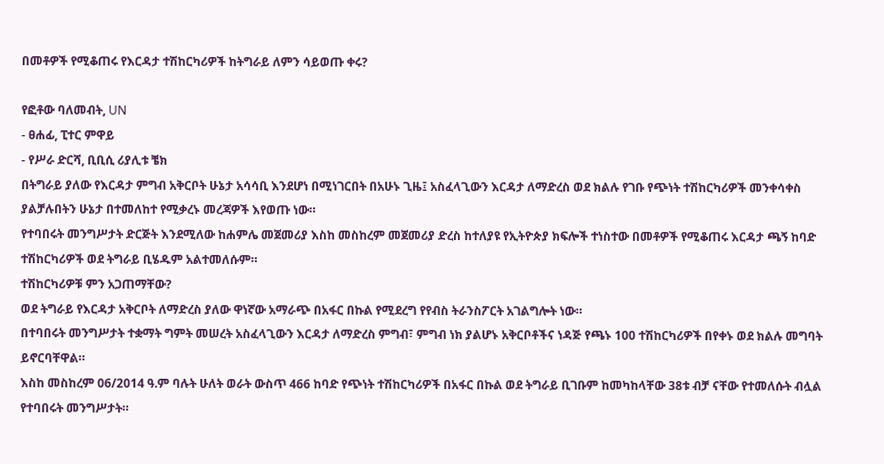በመቶዎች የሚቆጠሩ የእርዳታ ተሽከርካሪዎች ከትግራይ ለምን ሳይወጡ ቀሩ?

የፎቶው ባለመብት, UN
- ፀሐፊ, ፒተር ምዋይ
- የሥራ ድርሻ, ቢቢሲ ሪያሊቱ ቼክ
በትግራይ ያለው የእርዳታ ምግብ አቅርቦት ሁኔታ አሳሳቢ እንደሆነ በሚነገርበት በአሁኑ ጊዜ፤ አስፈላጊውን እርዳታ ለማድረስ ወደ ክልሉ የገቡ የጭነት ተሽከርካሪዎች መንቀሳቀስ ያልቻሉበትን ሁኔታ በተመለከተ የሚቃረኑ መረጃዎች እየወጡ ነው።
የተባበሩት መንግሥታት ድርጅት እንደሚለው ከሐምሌ መጀመሪያ እስከ መስከረም መጀመሪያ ድረስ ከተለያዩ የኢትዮጵያ ክፍሎች ተነስተው በመቶዎች የሚቆጠሩ እርዳታ ጫኝ ከባድ ተሽከርካሪዎች ወደ ትግራይ ቢሄዱም አልተመለሱም።
ተሽከርካሪዎቹ ምን አጋጠማቸው?
ወደ ትግራይ የእርዳታ አቅርቦት ለማድረስ ያለው ዋነኛው አማራጭ በአፋር በኩል የሚደረግ የየብስ ትራንስፖርት አገልግሎት ነው።
በተባበሩት መንግሥታት ተቋማት ግምት መሠረት አስፈላጊውን እርዳታ ለማድረስ ምግብ፣ ምግብ ነክ ያልሆኑ አቅርቦቶችና ነዳጅ የጫኑ 100 ተሽከርካሪዎች በየቀኑ ወደ ክልሉ መግባት ይኖርባቸዋል።
እስከ መስከረም 06/2014 ዓ.ም ባሉት ሁለት ወራት ውስጥ 466 ከባድ የጭነት ተሽከርካሪዎች በአፋር በኩል ወደ ትግራይ ቢገቡም ከመካከላቸው 38ቱ ብቻ ናቸው የተመለሱት ብሏል የተባበሩት መንግሥታት።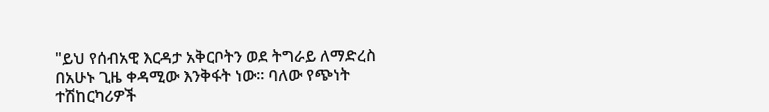"ይህ የሰብአዊ እርዳታ አቅርቦትን ወደ ትግራይ ለማድረስ በአሁኑ ጊዜ ቀዳሚው እንቅፋት ነው። ባለው የጭነት ተሽከርካሪዎች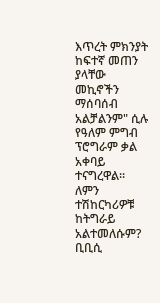እጥረት ምክንያት ከፍተኛ መጠን ያላቸው መኪኖችን ማሰባሰብ አልቻልንም" ሲሉ የዓለም ምግብ ፕሮግራም ቃል አቀባይ ተናግረዋል።
ለምን ተሽከርካሪዎቹ ከትግራይ አልተመለሱም?
ቢቢሲ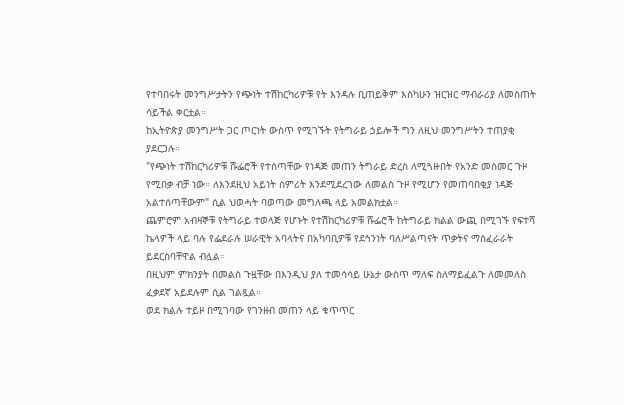የተባበሩት መንግሥታትን የጭነት ተሽከርካሪዎቹ የት እንዳሉ ቢጠይቅም እስካሁን ዝርዝር ማብራሪያ ለመስጠት ሳይችል ቀርቷል።
ከኢትዮጵያ መንግሥት ጋር ጦርነት ውስጥ የሚገኙት የትግራይ ኃይሎች ግን ለዚህ መንግሥትን ተጠያቂ ያደርጋሉ።
"የጭነት ተሽከርካሪዎቹ ሹፌሮች የተሰጣቸው የነዳጅ መጠን ትግራይ ድረስ ለሚጓዙበት የአንድ መስመር ጉዞ የሚበቃ ብቻ ነው። ለእንደዚህ አይነት ስምሪት እንደሚደረገው ለመልስ ጉዞ የሚሆን የመጠባበቂያ ነዳጅ አልተሰጣቸውም" ሲል ህወሓት ባወጣው መግለጫ ላይ አመልክቷል።
ጨምሮም አብዛኞቹ የትግራይ ተወላጅ የሆኑት የተሽከርካሪዎቹ ሹፌሮች ከትግራይ ክልል ውጪ በሚገኙ የፍተሻ ኬላዎች ላይ ባሉ የፌደራሉ ሠራዊት አባላትና በአካባቢዎቹ የደኅንነት ባለሥልጣናት ጥቃትና ማስፈራራት ይደርስባቸዋል ብሏል።
በዚህም ምክንያት በመልስ ጉዟቸው በእንዲህ ያለ ተመሳሳይ ሁኔታ ውስጥ ማለፍ ስለማይፈልጉ ለመመለስ ፈቃደኛ አይደሉም ሲል ገልጿል።
ወደ ክልሉ ተይዞ በሚገባው የገንዘብ መጠን ላይ ቁጥጥር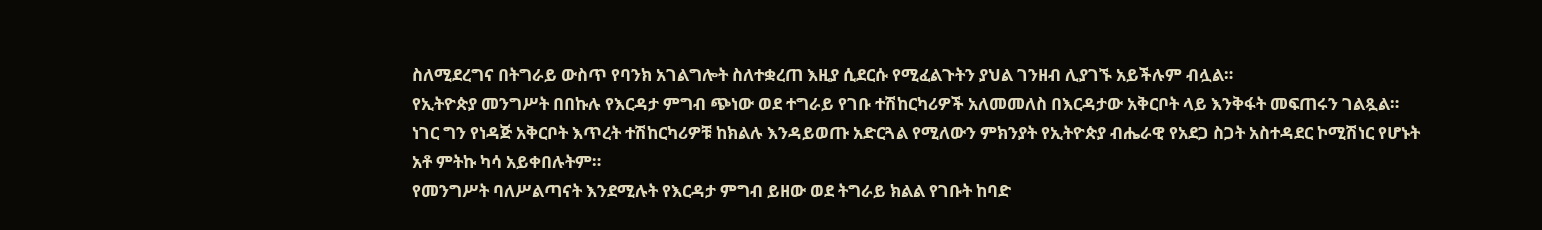ስለሚደረግና በትግራይ ውስጥ የባንክ አገልግሎት ስለተቋረጠ እዚያ ሲደርሱ የሚፈልጉትን ያህል ገንዘብ ሊያገኙ አይችሉም ብሏል።
የኢትዮጵያ መንግሥት በበኩሉ የእርዳታ ምግብ ጭነው ወደ ተግራይ የገቡ ተሽከርካሪዎች አለመመለስ በእርዳታው አቅርቦት ላይ እንቅፋት መፍጠሩን ገልጿል።
ነገር ግን የነዳጅ አቅርቦት እጥረት ተሽከርካሪዎቹ ከክልሉ እንዳይወጡ አድርጓል የሚለውን ምክንያት የኢትዮጵያ ብሔራዊ የአደጋ ስጋት አስተዳደር ኮሚሽነር የሆኑት አቶ ምትኩ ካሳ አይቀበሉትም።
የመንግሥት ባለሥልጣናት እንደሚሉት የእርዳታ ምግብ ይዘው ወደ ትግራይ ክልል የገቡት ከባድ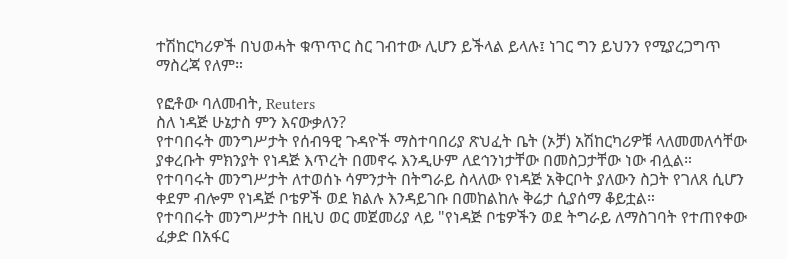ተሽከርካሪዎች በህወሓት ቁጥጥር ስር ገብተው ሊሆን ይችላል ይላሉ፤ ነገር ግን ይህንን የሚያረጋግጥ ማስረጃ የለም።

የፎቶው ባለመብት, Reuters
ስለ ነዳጅ ሁኔታስ ምን እናውቃለን?
የተባበሩት መንግሥታት የሰብዓዊ ጉዳዮች ማስተባበሪያ ጽህፈት ቤት (ኦቻ) አሽከርካሪዎቹ ላለመመለሳቸው ያቀረቡት ምክንያት የነዳጅ እጥረት በመኖሩ እንዲሁም ለደኅንነታቸው በመስጋታቸው ነው ብሏል።
የተባባሩት መንግሥታት ለተወሰኑ ሳምንታት በትግራይ ስላለው የነዳጅ አቅርቦት ያለውን ስጋት የገለጸ ሲሆን ቀደም ብሎም የነዳጅ ቦቴዎች ወደ ክልሉ እንዳይገቡ በመከልከሉ ቅሬታ ሲያሰማ ቆይቷል።
የተባበሩት መንግሥታት በዚህ ወር መጀመሪያ ላይ "የነዳጅ ቦቴዎችን ወደ ትግራይ ለማስገባት የተጠየቀው ፈቃድ በአፋር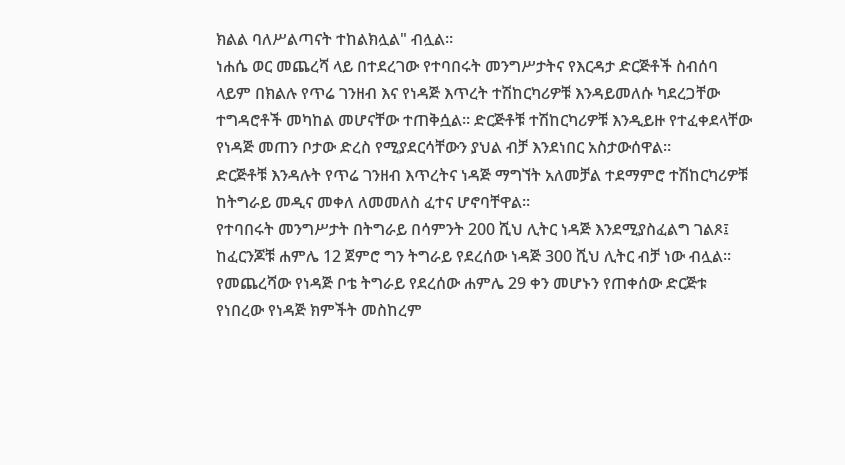ክልል ባለሥልጣናት ተከልክሏል" ብሏል።
ነሐሴ ወር መጨረሻ ላይ በተደረገው የተባበሩት መንግሥታትና የእርዳታ ድርጅቶች ስብሰባ ላይም በክልሉ የጥሬ ገንዘብ እና የነዳጅ እጥረት ተሽከርካሪዎቹ እንዳይመለሱ ካደረጋቸው ተግዳሮቶች መካከል መሆናቸው ተጠቅሷል። ድርጅቶቹ ተሽከርካሪዎቹ እንዲይዙ የተፈቀደላቸው የነዳጅ መጠን ቦታው ድረስ የሚያደርሳቸውን ያህል ብቻ እንደነበር አስታውሰዋል።
ድርጅቶቹ እንዳሉት የጥሬ ገንዘብ እጥረትና ነዳጅ ማግኘት አለመቻል ተደማምሮ ተሽከርካሪዎቹ ከትግራይ መዲና መቀለ ለመመለስ ፈተና ሆኖባቸዋል።
የተባበሩት መንግሥታት በትግራይ በሳምንት 200 ሺህ ሊትር ነዳጅ እንደሚያስፈልግ ገልጾ፤ ከፈርንጆቹ ሐምሌ 12 ጀምሮ ግን ትግራይ የደረሰው ነዳጅ 300 ሺህ ሊትር ብቻ ነው ብሏል።
የመጨረሻው የነዳጅ ቦቴ ትግራይ የደረሰው ሐምሌ 29 ቀን መሆኑን የጠቀሰው ድርጅቱ የነበረው የነዳጅ ክምችት መስከረም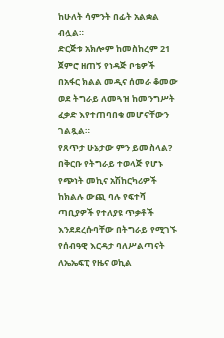ከሁለት ሳምንት በፊት አልቋል ብሏል።
ድርጅቱ አክሎም ከመስከረም 21 ጀምሮ ዘጠኝ የነዳጅ ቦቴዎች በአፋር ክልል መዲና ሰመራ ቆመው ወደ ትግራይ ለመጓዝ ከመንግሥት ፈቃድ እየተጠባበቁ መሆናቸውን ገልጿል።
የጸጥታ ሁኔታው ምን ይመስላል?
በቅርቡ የትግራይ ተወላጅ የሆኑ የጭነት መኪና አሽከርካሪዎች ከክልሉ ውጪ ባሉ የፍተሻ ጣቢያዎች የተለያዩ ጥቃቶች እንደደረሱባቸው በትግራይ የሚገኙ የሰብዓዊ እርዳታ ባለሥልጣናት ለኤኤፍፒ የዜና ወኪል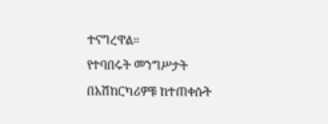ተናግረዋል።
የተባበሩት መንግሥታት በአሽከርካሪዎቹ ከተጠቀሱት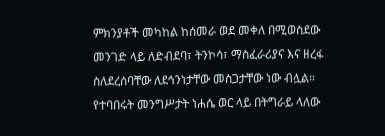ምክንያቶች መካከል ከሰመራ ወደ መቀለ በሚወስደው መንገድ ላይ ለድብደባ፣ ትንኮሳ፣ ማስፈራሪያና እና ዘረፋ ስለደረሰባቸው ለደኅንነታቸው መስጋታቸው ነው ብሏል።
የተባበሩት መንግሥታት ነሐሴ ወር ላይ በትግራይ ላለው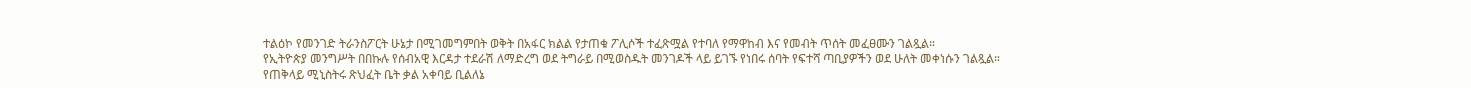ተልዕኮ የመንገድ ትራንስፖርት ሁኔታ በሚገመግምበት ወቅት በአፋር ክልል የታጠቁ ፖሊሶች ተፈጽሟል የተባለ የማዋከብ እና የመብት ጥሰት መፈፀሙን ገልጿል።
የኢትዮጵያ መንግሥት በበኩሉ የሰብአዊ እርዳታ ተደራሽ ለማድረግ ወደ ትግራይ በሚወስዱት መንገዶች ላይ ይገኙ የነበሩ ሰባት የፍተሻ ጣቢያዎችን ወደ ሁለት መቀነሱን ገልጿል።
የጠቅላይ ሚኒስትሩ ጽህፈት ቤት ቃል አቀባይ ቢልለኔ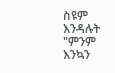ስዩም እንዳሉት "ምንም እንኳን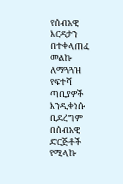የሰብአዊ እርዳታን በተቀላጠፈ መልኩ ለማጓጓዝ የፍተሻ ጣቢያዎች እንዲቀነሱ ቢደረግም በሰብአዊ ድርጅቶች የሚላኩ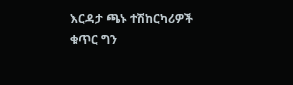እርዳታ ጫኑ ተሽከርካሪዎች ቁጥር ግን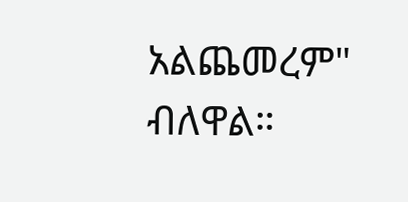አልጨመረም" ብለዋል።